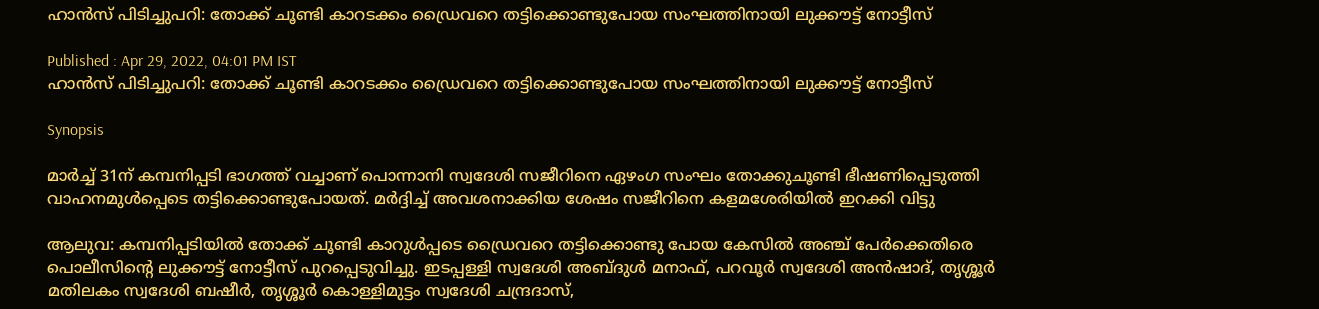ഹാൻസ് പിടിച്ചുപറി: തോക്ക് ചൂണ്ടി കാറടക്കം ഡ്രൈവറെ തട്ടിക്കൊണ്ടുപോയ സംഘത്തിനായി ലുക്കൗട്ട് നോട്ടീസ്

Published : Apr 29, 2022, 04:01 PM IST
ഹാൻസ് പിടിച്ചുപറി: തോക്ക് ചൂണ്ടി കാറടക്കം ഡ്രൈവറെ തട്ടിക്കൊണ്ടുപോയ സംഘത്തിനായി ലുക്കൗട്ട് നോട്ടീസ്

Synopsis

മാർച്ച് 31ന് കമ്പനിപ്പടി ഭാഗത്ത് വച്ചാണ് പൊന്നാനി സ്വദേശി സജീറിനെ ഏഴംഗ സംഘം തോക്കുചൂണ്ടി ഭീഷണിപ്പെടുത്തി വാഹനമുൾപ്പെടെ തട്ടിക്കൊണ്ടുപോയത്. മർദ്ദിച്ച് അവശനാക്കിയ ശേഷം സജീറിനെ കളമശേരിയിൽ ഇറക്കി വിട്ടു

ആലുവ: കമ്പനിപ്പടിയിൽ തോക്ക് ചൂണ്ടി കാറുൾപ്പടെ ഡ്രൈവറെ തട്ടിക്കൊണ്ടു പോയ കേസിൽ അ‍ഞ്ച് പേർക്കെതിരെ പൊലീസിന്റെ ലുക്കൗട്ട് നോട്ടീസ് പുറപ്പെടുവിച്ചു. ഇടപ്പള്ളി സ്വദേശി അബ്ദുൾ മനാഫ്, പറവൂർ സ്വദേശി അൻഷാദ്, തൃശ്ശൂർ മതിലകം സ്വദേശി ബഷീർ, തൃശ്ശൂർ കൊള്ളിമുട്ടം സ്വദേശി ചന്ദ്രദാസ്,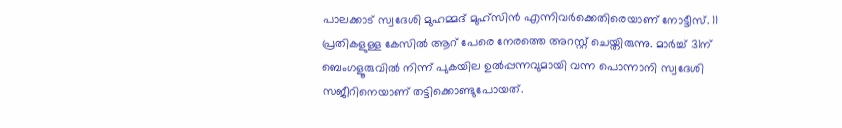പാലക്കാട് സ്വദേശി മുഹമ്മദ് മുഹ്സിൻ എന്നിവർക്കെതിരെയാണ് നോട്ടീസ്. 11 പ്രതികളുള്ള കേസിൽ ആറ് പേരെ നേരത്തെ അറസ്റ്റ് ചെയ്തിരുന്നു. മാർച്ച് 31ന് ബെംഗളൂരുവിൽ നിന്ന് പുകയില ഉൽപ്പന്നവുമായി വന്ന പൊന്നാനി സ്വദേശി സജീറിനെയാണ് തട്ടിക്കൊണ്ടുപോയത്.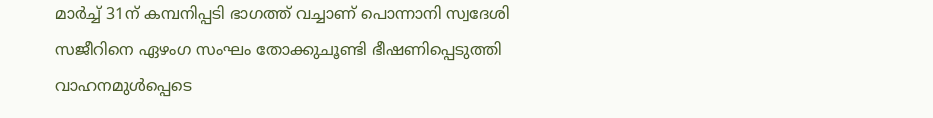മാർച്ച് 31ന് കമ്പനിപ്പടി ഭാഗത്ത് വച്ചാണ് പൊന്നാനി സ്വദേശി സജീറിനെ ഏഴംഗ സംഘം തോക്കുചൂണ്ടി ഭീഷണിപ്പെടുത്തി വാഹനമുൾപ്പെടെ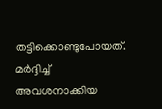തട്ടിക്കൊണ്ടുപോയത്. മർദ്ദിച്ച് അവശനാക്കിയ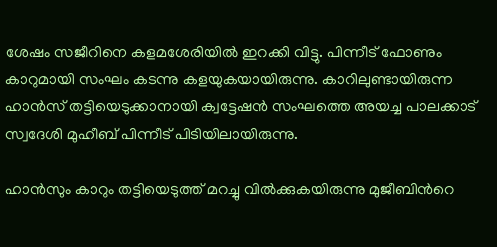ശേഷം സജീറിനെ കളമശേരിയിൽ ഇറക്കി വിട്ടു. പിന്നീട് ഫോണും കാറുമായി സംഘം കടന്നു കളയുകയായിരുന്നു. കാറിലുണ്ടായിരുന്ന ഹാൻസ് തട്ടിയെടുക്കാനായി ക്വട്ടേഷൻ സംഘത്തെ അയച്ച പാലക്കാട് സ്വദേശി മുഹീബ് പിന്നീട് പിടിയിലായിരുന്നു.

ഹാൻസും കാറും തട്ടിയെടുത്ത് മറച്ചു വിൽക്കുകയിരുന്നു മുജീബിന്‍റെ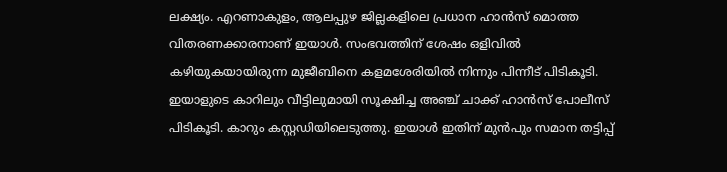ലക്ഷ്യം. എറണാകുളം, ആലപ്പുഴ ജില്ലകളിലെ പ്രധാന ഹാൻസ് മൊത്ത  വിതരണക്കാരനാണ് ഇയാൾ. സംഭവത്തിന് ശേഷം ഒളിവിൽ കഴിയുകയായിരുന്ന മുജീബിനെ കളമശേരിയിൽ നിന്നും പിന്നീട് പിടികൂടി. ഇയാളുടെ കാറിലും വീട്ടിലുമായി സൂക്ഷിച്ച അഞ്ച് ചാക്ക് ഹാൻസ് പോലീസ് പിടികൂടി. കാറും കസ്റ്റഡിയിലെടുത്തു. ഇയാൾ ഇതിന് മുൻപും സമാന തട്ടിപ്പ്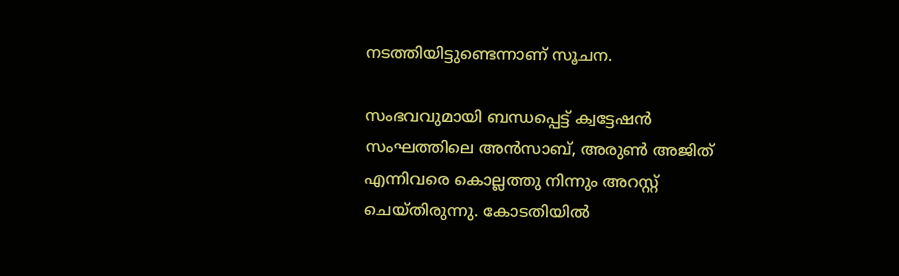നടത്തിയിട്ടുണ്ടെന്നാണ് സൂചന.

സംഭവവുമായി ബന്ധപ്പെട്ട് ക്വട്ടേഷൻ സംഘത്തിലെ അൻസാബ്, അരുൺ അജിത് എന്നിവരെ കൊല്ലത്തു നിന്നും അറസ്റ്റ് ചെയ്തിരുന്നു. കോടതിയിൽ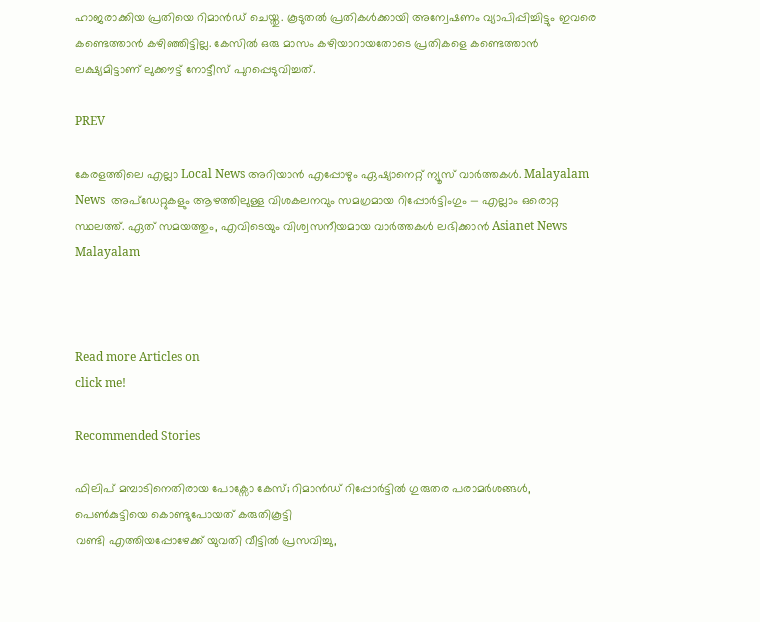ഹാജരാക്കിയ പ്രതിയെ റിമാൻഡ് ചെയ്തു. കൂടുതൽ പ്രതികൾക്കായി അന്വേഷണം വ്യാപിപ്പിച്ചിട്ടും ഇവരെ കണ്ടെത്താൻ കഴിഞ്ഞിട്ടില്ല. കേസിൽ ഒരു മാസം കഴിയാറായതോടെ പ്രതികളെ കണ്ടെത്താൻ ലക്ഷ്യമിട്ടാണ് ലുക്കൗട്ട് നോട്ടീസ് പുറപ്പെടുവിച്ചത്.

PREV

കേരളത്തിലെ എല്ലാ Local News അറിയാൻ എപ്പോഴും ഏഷ്യാനെറ്റ് ന്യൂസ് വാർത്തകൾ. Malayalam News  അപ്‌ഡേറ്റുകളും ആഴത്തിലുള്ള വിശകലനവും സമഗ്രമായ റിപ്പോർട്ടിംഗും — എല്ലാം ഒരൊറ്റ സ്ഥലത്ത്. ഏത് സമയത്തും, എവിടെയും വിശ്വസനീയമായ വാർത്തകൾ ലഭിക്കാൻ Asianet News Malayalam



Read more Articles on
click me!

Recommended Stories

ഫിലിപ് മമ്പാടിനെതിരായ പോക്സോ കേസ്; റിമാൻഡ് റിപ്പോര്‍ട്ടിൽ ഗുരുതര പരാമര്‍ശങ്ങൾ, പെൺകുട്ടിയെ കൊണ്ടുപോയത് കരുതികൂട്ടി
വണ്ടി എത്തിയപ്പോഴേക്ക് യുവതി വീട്ടിൽ പ്രസവിച്ചു,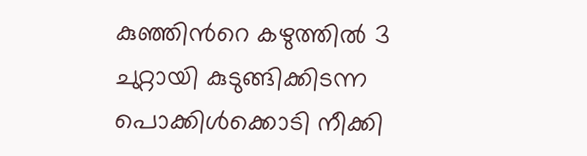കുഞ്ഞിന്‍റെ കഴുത്തിൽ 3 ചുറ്റായി കുടുങ്ങിക്കിടന്ന പൊക്കിൾക്കൊടി നീക്കി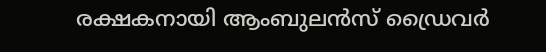രക്ഷകനായി ആംബുലൻസ് ഡ്രൈവർ